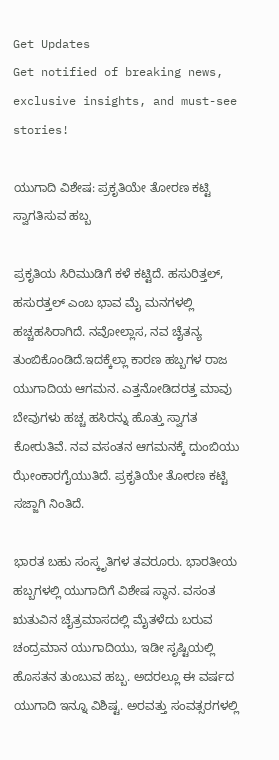Get Updates
Get notified of breaking news, exclusive insights, and must-see stories!

ಯುಗಾದಿ ವಿಶೇಷ: ಪ್ರಕೃತಿಯೇ ತೋರಣ ಕಟ್ಟಿ ಸ್ವಾಗತಿಸುವ ಹಬ್ಬ

ಪ್ರಕೃತಿಯ ಸಿರಿಮುಡಿಗೆ ಕಳೆ ಕಟ್ಟಿದೆ. ಹಸುರಿತ್ತಲ್, ಹಸುರತ್ತಲ್ ಎಂಬ ಭಾವ ಮೈ ಮನಗಳಲ್ಲಿ ಹಚ್ಚಹಸಿರಾಗಿದೆ. ನವೋಲ್ಲಾಸ, ನವ ಚೈತನ್ಯ ತುಂಬಿಕೊಂಡಿದೆ.ಇದಕ್ಕೆಲ್ಲಾ ಕಾರಣ ಹಬ್ಬಗಳ ರಾಜ ಯುಗಾದಿಯ ಆಗಮನ. ಎತ್ತನೋಡಿದರತ್ತ ಮಾವು ಬೇವುಗಳು ಹಚ್ಚ ಹಸಿರನ್ನು ಹೊತ್ತು ಸ್ವಾಗತ ಕೋರುತಿವೆ. ನವ ವಸಂತನ ಆಗಮನಕ್ಕೆ ದುಂಬಿಯು ಝೇಂಕಾರಗೈಯುತಿದೆ. ಪ್ರಕೃತಿಯೇ ತೋರಣ ಕಟ್ಟಿ ಸಜ್ಜಾಗಿ ನಿಂತಿದೆ.

ಭಾರತ ಬಹು ಸಂಸ್ಕೃತಿಗಳ ತವರೂರು. ಭಾರತೀಯ ಹಬ್ಬಗಳಲ್ಲಿ ಯುಗಾದಿಗೆ ವಿಶೇಷ ಸ್ಥಾನ. ವಸಂತ ಋತುವಿನ ಚೈತ್ರಮಾಸದಲ್ಲಿ ಮೈತಳೆದು ಬರುವ ಚಂದ್ರಮಾನ ಯುಗಾದಿಯು, ಇಡೀ ಸೃಷ್ಟಿಯಲ್ಲಿ ಹೊಸತನ ತುಂಬುವ ಹಬ್ಬ. ಅದರಲ್ಲೂ ಈ ವರ್ಷದ ಯುಗಾದಿ ಇನ್ನೂ ವಿಶಿಷ್ಟ. ಅರವತ್ತು ಸಂವತ್ಸರಗಳಲ್ಲಿ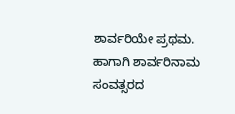ಶಾರ್ವರಿಯೇ ಪ್ರಥಮ. ಹಾಗಾಗಿ ಶಾರ್ವರಿನಾಮ ಸಂವತ್ಸರದ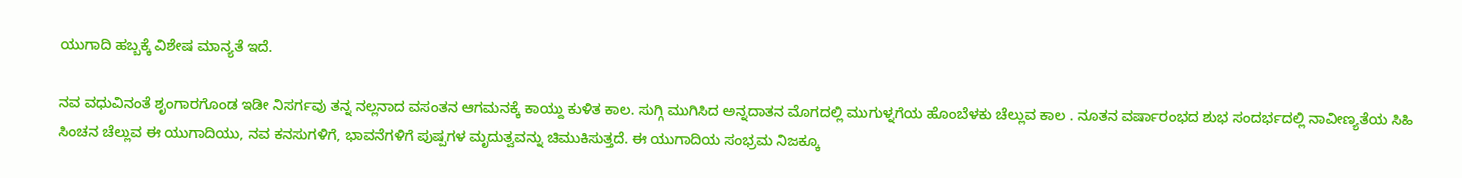ಯುಗಾದಿ ಹಬ್ಬಕ್ಕೆ ವಿಶೇಷ ಮಾನ್ಯತೆ ಇದೆ.

ನವ ವಧುವಿನಂತೆ ಶೃಂಗಾರಗೊಂಡ ಇಡೀ ನಿಸರ್ಗವು ತನ್ನ ನಲ್ಲನಾದ ವಸಂತನ ಆಗಮನಕ್ಕೆ ಕಾಯ್ದು ಕುಳಿತ ಕಾಲ. ಸುಗ್ಗಿ ಮುಗಿಸಿದ ಅನ್ನದಾತನ ಮೊಗದಲ್ಲಿ ಮುಗುಳ್ನಗೆಯ ಹೊಂಬೆಳಕು ಚೆಲ್ಲುವ ಕಾಲ . ನೂತನ ವರ್ಷಾರಂಭದ ಶುಭ ಸಂದರ್ಭದಲ್ಲಿ ನಾವೀಣ್ಯತೆಯ ಸಿಹಿ ಸಿಂಚನ ಚೆಲ್ಲುವ ಈ ಯುಗಾದಿಯು, ನವ ಕನಸುಗಳಿಗೆ, ಭಾವನೆಗಳಿಗೆ ಪುಷ್ಪಗಳ ಮೃದುತ್ವವನ್ನು ಚಿಮುಕಿಸುತ್ತದೆ. ಈ ಯುಗಾದಿಯ ಸಂಭ್ರಮ ನಿಜಕ್ಕೂ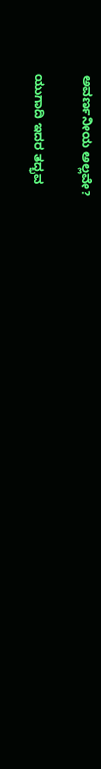ಅವರ್ಣನೀಯ ಅಲ್ಲವೇ?

ಯುಗಾದಿ ಇದರ ತದ್ಭವ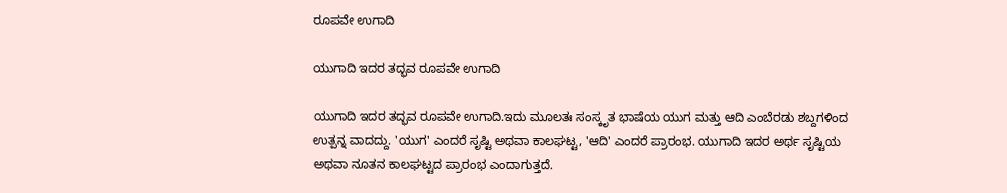ರೂಪವೇ ಉಗಾದಿ

ಯುಗಾದಿ ಇದರ ತದ್ಭವ ರೂಪವೇ ಉಗಾದಿ

ಯುಗಾದಿ ಇದರ ತದ್ಭವ ರೂಪವೇ ಉಗಾದಿ.ಇದು ಮೂಲತಃ ಸಂಸ್ಕೃತ ಭಾಷೆಯ ಯುಗ ಮತ್ತು ಆದಿ ಎಂಬೆರಡು ಶಬ್ದಗಳಿಂದ ಉತ್ಪನ್ನ ವಾದದ್ದು. 'ಯುಗ' ಎಂದರೆ ಸೃಷ್ಟಿ ಅಥವಾ ಕಾಲಘಟ್ಟ, 'ಆದಿ' ಎಂದರೆ ಪ್ರಾರಂಭ. ಯುಗಾದಿ ಇದರ ಅರ್ಥ ಸೃಷ್ಟಿಯ ಅಥವಾ ನೂತನ ಕಾಲಘಟ್ಟದ ಪ್ರಾರಂಭ ಎಂದಾಗುತ್ತದೆ.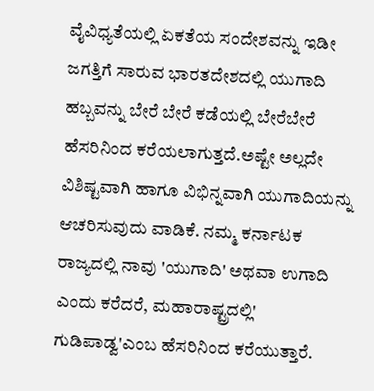ವೈವಿಧ್ಯತೆಯಲ್ಲಿ ಏಕತೆಯ ಸಂದೇಶವನ್ನು ಇಡೀ ಜಗತ್ತಿಗೆ ಸಾರುವ ಭಾರತದೇಶದಲ್ಲಿ ಯುಗಾದಿ ಹಬ್ಬವನ್ನು ಬೇರೆ ಬೇರೆ ಕಡೆಯಲ್ಲಿ ಬೇರೆಬೇರೆ ಹೆಸರಿನಿಂದ ಕರೆಯಲಾಗುತ್ತದೆ.ಅಷ್ಟೇ ಅಲ್ಲದೇ ವಿಶಿಷ್ಟವಾಗಿ ಹಾಗೂ ವಿಭಿನ್ನವಾಗಿ ಯುಗಾದಿಯನ್ನು ಆಚರಿಸುವುದು ವಾಡಿಕೆ. ನಮ್ಮ ಕರ್ನಾಟಕ ರಾಜ್ಯದಲ್ಲಿ ನಾವು 'ಯುಗಾದಿ' ಅಥವಾ ಉಗಾದಿ ಎಂದು ಕರೆದರೆ, ಮಹಾರಾಷ್ಟ್ರದಲ್ಲಿ' ಗುಡಿಪಾಡ್ವ'ಎಂಬ ಹೆಸರಿನಿಂದ ಕರೆಯುತ್ತಾರೆ.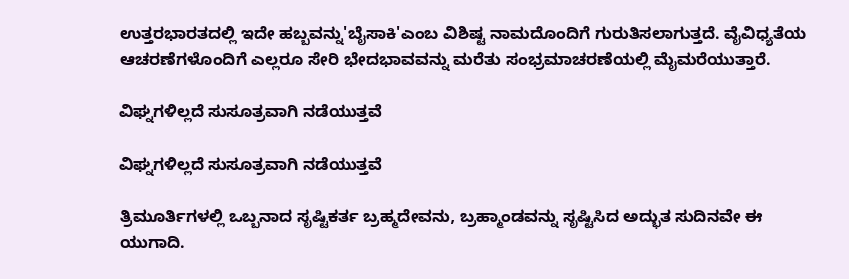ಉತ್ತರಭಾರತದಲ್ಲಿ ಇದೇ ಹಬ್ಬವನ್ನು'ಬೈಸಾಕಿ'ಎಂಬ ವಿಶಿಷ್ಟ ನಾಮದೊಂದಿಗೆ ಗುರುತಿಸಲಾಗುತ್ತದೆ. ವೈವಿಧ್ಯತೆಯ ಆಚರಣೆಗಳೊಂದಿಗೆ ಎಲ್ಲರೂ ಸೇರಿ ಭೇದಭಾವವನ್ನು ಮರೆತು ಸಂಭ್ರಮಾಚರಣೆಯಲ್ಲಿ ಮೈಮರೆಯುತ್ತಾರೆ.

ವಿಘ್ನಗಳಿಲ್ಲದೆ ಸುಸೂತ್ರವಾಗಿ ನಡೆಯುತ್ತವೆ

ವಿಘ್ನಗಳಿಲ್ಲದೆ ಸುಸೂತ್ರವಾಗಿ ನಡೆಯುತ್ತವೆ

ತ್ರಿಮೂರ್ತಿಗಳಲ್ಲಿ ಒಬ್ಬನಾದ ಸೃಷ್ಟಿಕರ್ತ ಬ್ರಹ್ಮದೇವನು, ಬ್ರಹ್ಮಾಂಡವನ್ನು ಸೃಷ್ಟಿಸಿದ ಅದ್ಭುತ ಸುದಿನವೇ ಈ ಯುಗಾದಿ.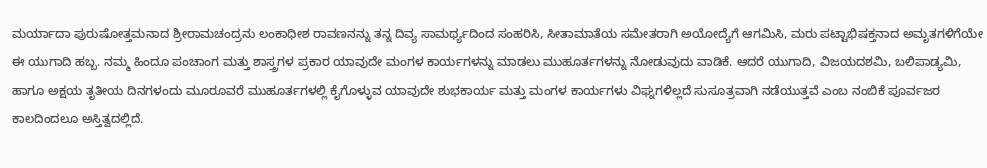ಮರ್ಯಾದಾ ಪುರುಷೋತ್ತಮನಾದ ಶ್ರೀರಾಮಚಂದ್ರನು ಲಂಕಾಧೀಶ ರಾವಣನನ್ನು ತನ್ನ ದಿವ್ಯ ಸಾಮರ್ಥ್ಯದಿಂದ ಸಂಹರಿಸಿ, ಸೀತಾಮಾತೆಯ ಸಮೇತರಾಗಿ ಅಯೋದ್ಯೆಗೆ ಆಗಮಿಸಿ, ಮರು ಪಟ್ಟಾಭಿಷಕ್ತನಾದ ಅಮೃತಗಳಿಗೆಯೇ ಈ ಯುಗಾದಿ ಹಬ್ಬ. ನಮ್ಮ ಹಿಂದೂ ಪಂಚಾಂಗ ಮತ್ತು ಶಾಸ್ತ್ರಗಳ ಪ್ರಕಾರ ಯಾವುದೇ ಮಂಗಳ ಕಾರ್ಯಗಳನ್ನು ಮಾಡಲು ಮುಹೂರ್ತಗಳನ್ನು ನೋಡುವುದು ವಾಡಿಕೆ. ಆದರೆ ಯುಗಾದಿ, ವಿಜಯದಶಮಿ, ಬಲಿಪಾಡ್ಯಮಿ, ಹಾಗೂ ಅಕ್ಷಯ ತೃತೀಯ ದಿನಗಳಂದು ಮೂರೂವರೆ ಮುಹೂರ್ತಗಳಲ್ಲಿ ಕೈಗೊಳ್ಳುವ ಯಾವುದೇ ಶುಭಕಾರ್ಯ ಮತ್ತು ಮಂಗಳ ಕಾರ್ಯಗಳು ವಿಘ್ನಗಳಿಲ್ಲದೆ ಸುಸೂತ್ರವಾಗಿ ನಡೆಯುತ್ತವೆ ಎಂಬ ನಂಬಿಕೆ ಪೂರ್ವಜರ ಕಾಲದಿಂದಲೂ ಅಸ್ತಿತ್ವದಲ್ಲಿದೆ.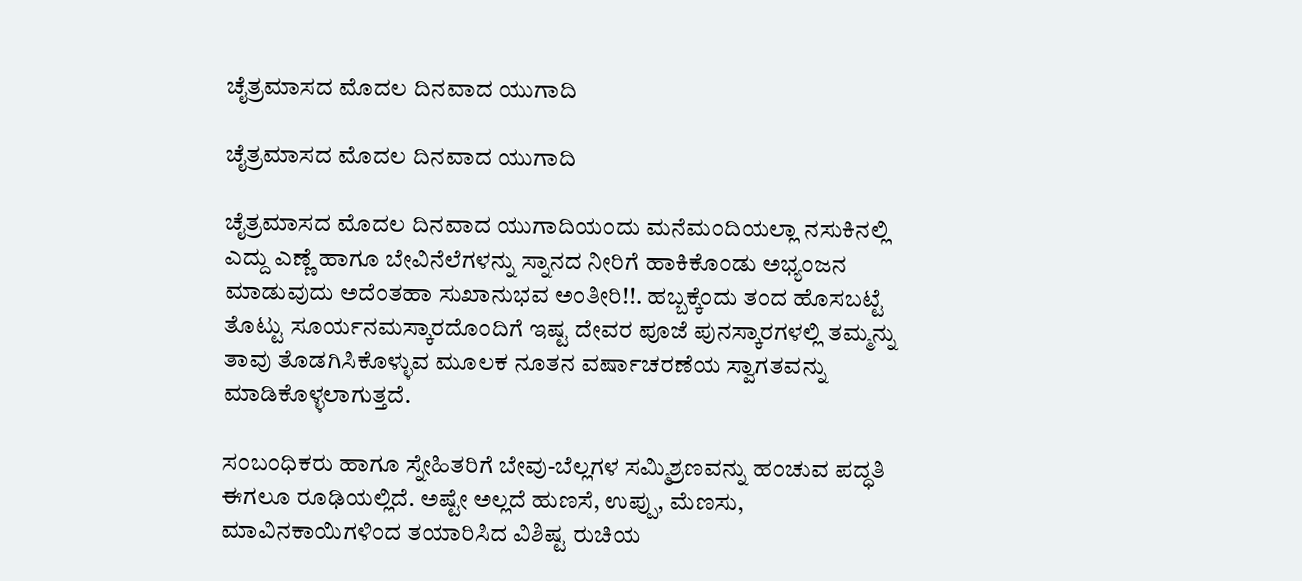ಚೈತ್ರಮಾಸದ ಮೊದಲ ದಿನವಾದ ಯುಗಾದಿ

ಚೈತ್ರಮಾಸದ ಮೊದಲ ದಿನವಾದ ಯುಗಾದಿ

ಚೈತ್ರಮಾಸದ ಮೊದಲ ದಿನವಾದ ಯುಗಾದಿಯಂದು ಮನೆಮಂದಿಯಲ್ಲಾ ನಸುಕಿನಲ್ಲಿ ಎದ್ದು ಎಣ್ಣೆ ಹಾಗೂ ಬೇವಿನೆಲೆಗಳನ್ನು ಸ್ನಾನದ ನೀರಿಗೆ ಹಾಕಿಕೊಂಡು ಅಭ್ಯಂಜನ ಮಾಡುವುದು ಅದೆಂತಹಾ ಸುಖಾನುಭವ ಅಂತೀರಿ!!. ಹಬ್ಬಕ್ಕೆಂದು ತಂದ ಹೊಸಬಟ್ಟೆ ತೊಟ್ಟು ಸೂರ್ಯನಮಸ್ಕಾರದೊಂದಿಗೆ ಇಷ್ಟ ದೇವರ ಪೂಜೆ ಪುನಸ್ಕಾರಗಳಲ್ಲಿ ತಮ್ಮನ್ನು ತಾವು ತೊಡಗಿಸಿಕೊಳ್ಳುವ ಮೂಲಕ ನೂತನ ವರ್ಷಾಚರಣೆಯ ಸ್ವಾಗತವನ್ನು ಮಾಡಿಕೊಳ್ಳಲಾಗುತ್ತದೆ.

ಸಂಬಂಧಿಕರು ಹಾಗೂ ಸ್ನೇಹಿತರಿಗೆ ಬೇವು-ಬೆಲ್ಲಗಳ ಸಮ್ಮಿಶ್ರಣವನ್ನು ಹಂಚುವ ಪದ್ಧತಿ ಈಗಲೂ ರೂಢಿಯಲ್ಲಿದೆ. ಅಷ್ಟೇ ಅಲ್ಲದೆ ಹುಣಸೆ, ಉಪ್ಪು, ಮೆಣಸು, ಮಾವಿನಕಾಯಿಗಳಿಂದ ತಯಾರಿಸಿದ ವಿಶಿಷ್ಟ ರುಚಿಯ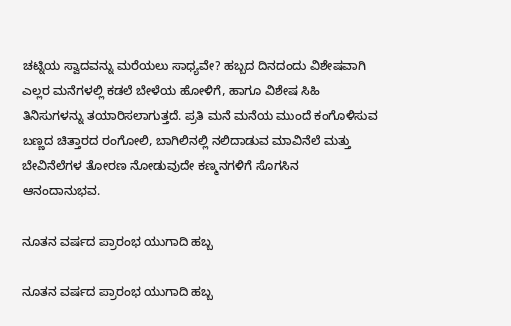ಚಟ್ನಿಯ ಸ್ವಾದವನ್ನು ಮರೆಯಲು ಸಾಧ್ಯವೇ? ಹಬ್ಬದ ದಿನದಂದು ವಿಶೇಷವಾಗಿ ಎಲ್ಲರ ಮನೆಗಳಲ್ಲಿ ಕಡಲೆ ಬೇಳೆಯ ಹೋಳಿಗೆ, ಹಾಗೂ ವಿಶೇಷ ಸಿಹಿ ತಿನಿಸುಗಳನ್ನು ತಯಾರಿಸಲಾಗುತ್ತದೆ. ಪ್ರತಿ ಮನೆ ಮನೆಯ ಮುಂದೆ ಕಂಗೊಳಿಸುವ ಬಣ್ಣದ ಚಿತ್ತಾರದ ರಂಗೋಲಿ, ಬಾಗಿಲಿನಲ್ಲಿ ನಲಿದಾಡುವ ಮಾವಿನೆಲೆ ಮತ್ತು ಬೇವಿನೆಲೆಗಳ ತೋರಣ ನೋಡುವುದೇ ಕಣ್ಮನಗಳಿಗೆ ಸೊಗಸಿನ ಆನಂದಾನುಭವ.

ನೂತನ ವರ್ಷದ ಪ್ರಾರಂಭ ಯುಗಾದಿ ಹಬ್ಬ

ನೂತನ ವರ್ಷದ ಪ್ರಾರಂಭ ಯುಗಾದಿ ಹಬ್ಬ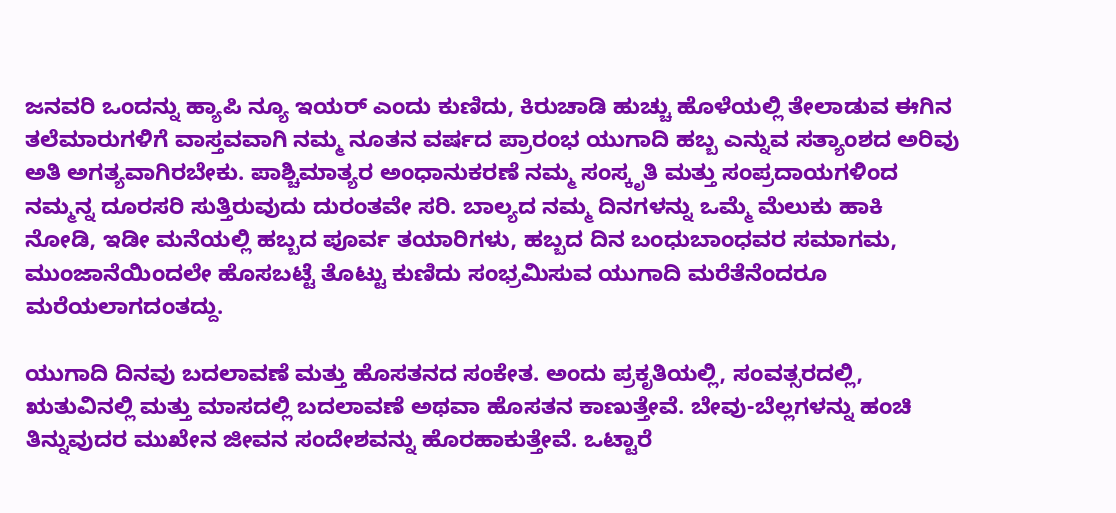ಜನವರಿ ಒಂದನ್ನು ಹ್ಯಾಪಿ ನ್ಯೂ ಇಯರ್ ಎಂದು ಕುಣಿದು, ಕಿರುಚಾಡಿ ಹುಚ್ಚು ಹೊಳೆಯಲ್ಲಿ ತೇಲಾಡುವ ಈಗಿನ ತಲೆಮಾರುಗಳಿಗೆ ವಾಸ್ತವವಾಗಿ ನಮ್ಮ ನೂತನ ವರ್ಷದ ಪ್ರಾರಂಭ ಯುಗಾದಿ ಹಬ್ಬ ಎನ್ನುವ ಸತ್ಯಾಂಶದ ಅರಿವು ಅತಿ ಅಗತ್ಯವಾಗಿರಬೇಕು. ಪಾಶ್ಚಿಮಾತ್ಯರ ಅಂಧಾನುಕರಣೆ ನಮ್ಮ ಸಂಸ್ಕೃತಿ ಮತ್ತು ಸಂಪ್ರದಾಯಗಳಿಂದ ನಮ್ಮನ್ನ ದೂರಸರಿ ಸುತ್ತಿರುವುದು ದುರಂತವೇ ಸರಿ. ಬಾಲ್ಯದ ನಮ್ಮ ದಿನಗಳನ್ನು ಒಮ್ಮೆ ಮೆಲುಕು ಹಾಕಿ ನೋಡಿ, ಇಡೀ ಮನೆಯಲ್ಲಿ ಹಬ್ಬದ ಪೂರ್ವ ತಯಾರಿಗಳು, ಹಬ್ಬದ ದಿನ ಬಂಧುಬಾಂಧವರ ಸಮಾಗಮ, ಮುಂಜಾನೆಯಿಂದಲೇ ಹೊಸಬಟ್ಟೆ ತೊಟ್ಟು ಕುಣಿದು ಸಂಭ್ರಮಿಸುವ ಯುಗಾದಿ ಮರೆತೆನೆಂದರೂ ಮರೆಯಲಾಗದಂತದ್ದು.

ಯುಗಾದಿ ದಿನವು ಬದಲಾವಣೆ ಮತ್ತು ಹೊಸತನದ ಸಂಕೇತ. ಅಂದು ಪ್ರಕೃತಿಯಲ್ಲಿ, ಸಂವತ್ಸರದಲ್ಲಿ, ಋತುವಿನಲ್ಲಿ ಮತ್ತು ಮಾಸದಲ್ಲಿ ಬದಲಾವಣೆ ಅಥವಾ ಹೊಸತನ‌ ಕಾಣುತ್ತೇವೆ. ಬೇವು-ಬೆಲ್ಲಗಳನ್ನು ಹಂಚಿ ತಿನ್ನುವುದರ ಮುಖೇನ ಜೀವನ ಸಂದೇಶವನ್ನು ಹೊರಹಾಕುತ್ತೇವೆ. ಒಟ್ಟಾರೆ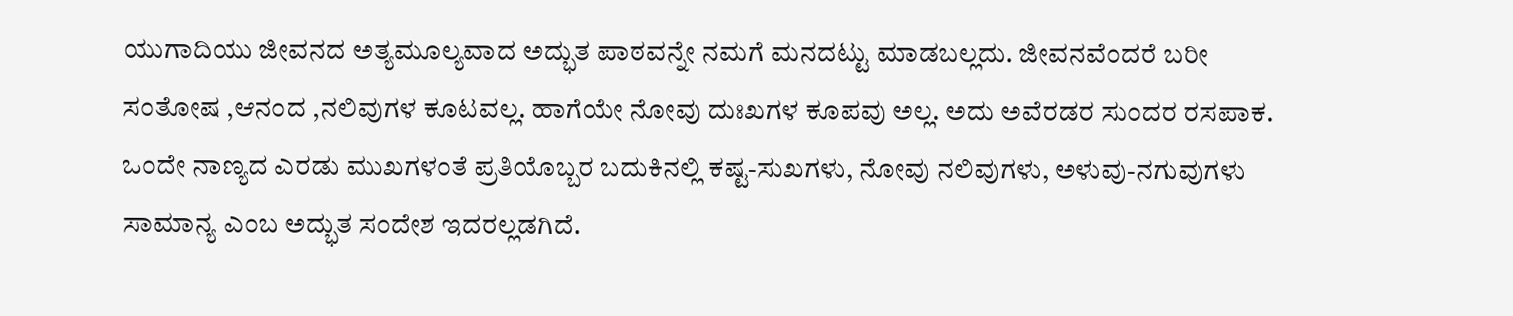ಯುಗಾದಿಯು ಜೀವನದ ಅತ್ಯಮೂಲ್ಯವಾದ ಅದ್ಭುತ ಪಾಠವನ್ನೇ ನಮಗೆ ಮನದಟ್ಟು ಮಾಡಬಲ್ಲದು. ಜೀವನವೆಂದರೆ ಬರೀ ಸಂತೋಷ ,ಆನಂದ ,ನಲಿವುಗಳ ಕೂಟವಲ್ಲ. ಹಾಗೆಯೇ ನೋವು ದುಃಖಗಳ ಕೂಪವು ಅಲ್ಲ. ಅದು ಅವೆರಡರ ಸುಂದರ ರಸಪಾಕ. ಒಂದೇ ನಾಣ್ಯದ ಎರಡು ಮುಖಗಳಂತೆ ಪ್ರತಿಯೊಬ್ಬರ ಬದುಕಿನಲ್ಲಿ ಕಷ್ಟ-ಸುಖಗಳು, ನೋವು ನಲಿವುಗಳು, ಅಳುವು-ನಗುವುಗಳು ಸಾಮಾನ್ಯ ಎಂಬ ಅದ್ಭುತ ಸಂದೇಶ ಇದರಲ್ಲಡಗಿದೆ.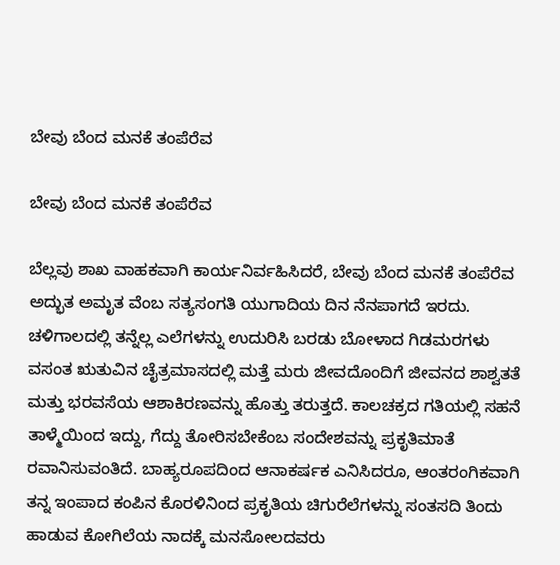ಬೇವು ಬೆಂದ ಮನಕೆ ತಂಪೆರೆವ

ಬೇವು ಬೆಂದ ಮನಕೆ ತಂಪೆರೆವ

ಬೆಲ್ಲವು ಶಾಖ ವಾಹಕವಾಗಿ ಕಾರ್ಯನಿರ್ವಹಿಸಿದರೆ, ಬೇವು ಬೆಂದ ಮನಕೆ ತಂಪೆರೆವ ಅದ್ಭುತ ಅಮೃತ ವೆಂಬ ಸತ್ಯಸಂಗತಿ ಯುಗಾದಿಯ ದಿನ ನೆನಪಾಗದೆ ಇರದು. ಚಳಿಗಾಲದಲ್ಲಿ ತನ್ನೆಲ್ಲ ಎಲೆಗಳನ್ನು ಉದುರಿಸಿ ಬರಡು ಬೋಳಾದ ಗಿಡಮರಗಳು ವಸಂತ ಋತುವಿನ ಚೈತ್ರಮಾಸದಲ್ಲಿ ಮತ್ತೆ ಮರು ಜೀವದೊಂದಿಗೆ ಜೀವನದ ಶಾಶ್ವತತೆ ಮತ್ತು ಭರವಸೆಯ ಆಶಾಕಿರಣವನ್ನು ಹೊತ್ತು ತರುತ್ತದೆ. ಕಾಲಚಕ್ರದ ಗತಿಯಲ್ಲಿ ಸಹನೆ ತಾಳ್ಮೆಯಿಂದ ಇದ್ದು, ಗೆದ್ದು ತೋರಿಸಬೇಕೆಂಬ ಸಂದೇಶವನ್ನು ಪ್ರಕೃತಿಮಾತೆ ರವಾನಿಸುವಂತಿದೆ. ಬಾಹ್ಯರೂಪದಿಂದ ಆನಾಕರ್ಷಕ ಎನಿಸಿದರೂ, ಆಂತರಂಗಿಕವಾಗಿ ತನ್ನ ಇಂಪಾದ ಕಂಪಿನ ಕೊರಳಿನಿಂದ ಪ್ರಕೃತಿಯ ಚಿಗುರೆಲೆಗಳನ್ನು ಸಂತಸದಿ ತಿಂದು ಹಾಡುವ ಕೋಗಿಲೆಯ ನಾದಕ್ಕೆ ಮನಸೋಲದವರು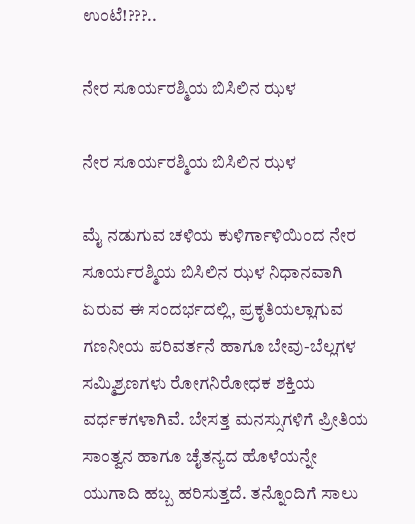ಉಂಟೆ!???..

ನೇರ ಸೂರ್ಯರಶ್ಮಿಯ ಬಿಸಿಲಿನ ಝಳ

ನೇರ ಸೂರ್ಯರಶ್ಮಿಯ ಬಿಸಿಲಿನ ಝಳ

ಮೈ ನಡುಗುವ ಚಳಿಯ ಕುಳಿರ್ಗಾಳಿಯಿಂದ ನೇರ ಸೂರ್ಯರಶ್ಮಿಯ ಬಿಸಿಲಿನ ಝಳ ನಿಧಾನವಾಗಿ ಏರುವ ಈ ಸಂದರ್ಭದಲ್ಲಿ, ಪ್ರಕೃತಿಯಲ್ಲಾಗುವ ಗಣನೀಯ ಪರಿವರ್ತನೆ ಹಾಗೂ ಬೇವು-ಬೆಲ್ಲಗಳ ಸಮ್ಮಿಶ್ರಣಗಳು ರೋಗನಿರೋಧಕ ಶಕ್ತಿಯ ವರ್ಧಕಗಳಾಗಿವೆ. ಬೇಸತ್ತ ಮನಸ್ಸುಗಳಿಗೆ ಪ್ರೀತಿಯ ಸಾಂತ್ವನ ಹಾಗೂ ಚೈತನ್ಯದ ಹೊಳೆಯನ್ನೇ ಯುಗಾದಿ ಹಬ್ಬ ಹರಿಸುತ್ತದೆ. ತನ್ನೊಂದಿಗೆ ಸಾಲು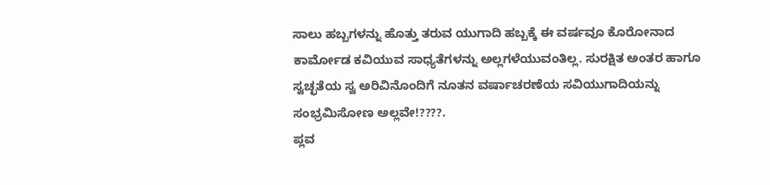ಸಾಲು ಹಬ್ಬಗಳನ್ನು ಹೊತ್ತು ತರುವ ಯುಗಾದಿ ಹಬ್ಬಕ್ಕೆ ಈ ವರ್ಷವೂ ಕೊರೋನಾದ ಕಾರ್ಮೋಡ ಕವಿಯುವ ಸಾಧ್ಯತೆಗಳನ್ನು ಅಲ್ಲಗಳೆಯುವಂತಿಲ್ಲ. ಸುರಕ್ಷಿತ ಅಂತರ ಹಾಗೂ ಸ್ವಚ್ಛತೆಯ ಸ್ವ ಅರಿವಿನೊಂದಿಗೆ ನೂತನ ವರ್ಷಾಚರಣೆಯ ಸವಿಯುಗಾದಿಯನ್ನು ಸಂಭ್ರಮಿಸೋಣ ಅಲ್ಲವೇ!????.
ಪ್ಲವ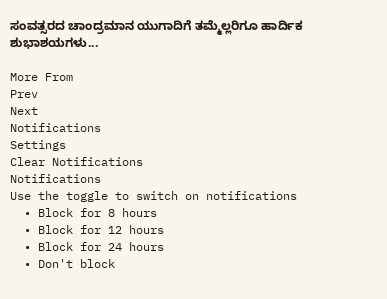ಸಂವತ್ಸರದ ಚಾಂದ್ರಮಾನ ಯುಗಾದಿಗೆ ತಮ್ಮೆಲ್ಲರಿಗೂ ಹಾರ್ದಿಕ ಶುಭಾಶಯಗಳು...

More From
Prev
Next
Notifications
Settings
Clear Notifications
Notifications
Use the toggle to switch on notifications
  • Block for 8 hours
  • Block for 12 hours
  • Block for 24 hours
  • Don't block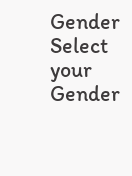Gender
Select your Gender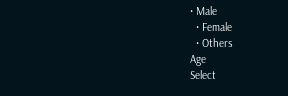• Male
  • Female
  • Others
Age
Select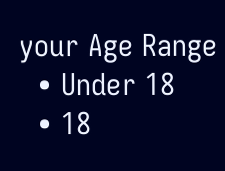your Age Range
  • Under 18
  • 18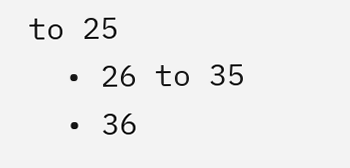to 25
  • 26 to 35
  • 36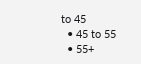to 45
  • 45 to 55
  • 55+